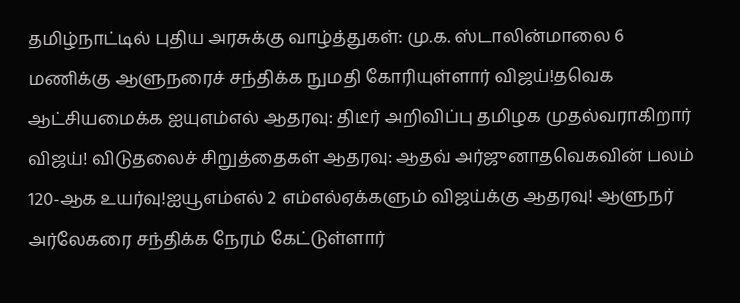தமிழ்நாட்டில் புதிய அரசுக்கு வாழ்த்துகள்: மு.க. ஸ்டாலின்மாலை 6 மணிக்கு ஆளுநரைச் சந்திக்க நுமதி கோரியுள்ளார் விஜய்!தவெக ஆட்சியமைக்க ஐயுஎம்எல் ஆதரவு: திடீர் அறிவிப்பு தமிழக முதல்வராகிறார் விஜய்! விடுதலைச் சிறுத்தைகள் ஆதரவு: ஆதவ் அர்ஜுனாதவெகவின் பலம் 120-ஆக உயர்வு!ஐயூஎம்எல் 2 எம்எல்ஏக்களும் விஜய்க்கு ஆதரவு! ஆளுநர் அர்லேகரை சந்திக்க நேரம் கேட்டுள்ளார்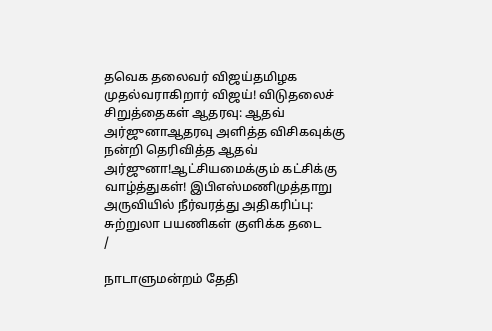தவெக தலைவர் விஜய்தமிழக முதல்வராகிறார் விஜய்! விடுதலைச் சிறுத்தைகள் ஆதரவு: ஆதவ் அர்ஜுனாஆதரவு அளித்த விசிகவுக்கு நன்றி தெரிவித்த ஆதவ் அர்ஜுனா!ஆட்சியமைக்கும் கட்சிக்கு வாழ்த்துகள்! இபிஎஸ்மணிமுத்தாறு அருவியில் நீர்வரத்து அதிகரிப்பு: சுற்றுலா பயணிகள் குளிக்க தடை
/

நாடாளுமன்றம் தேதி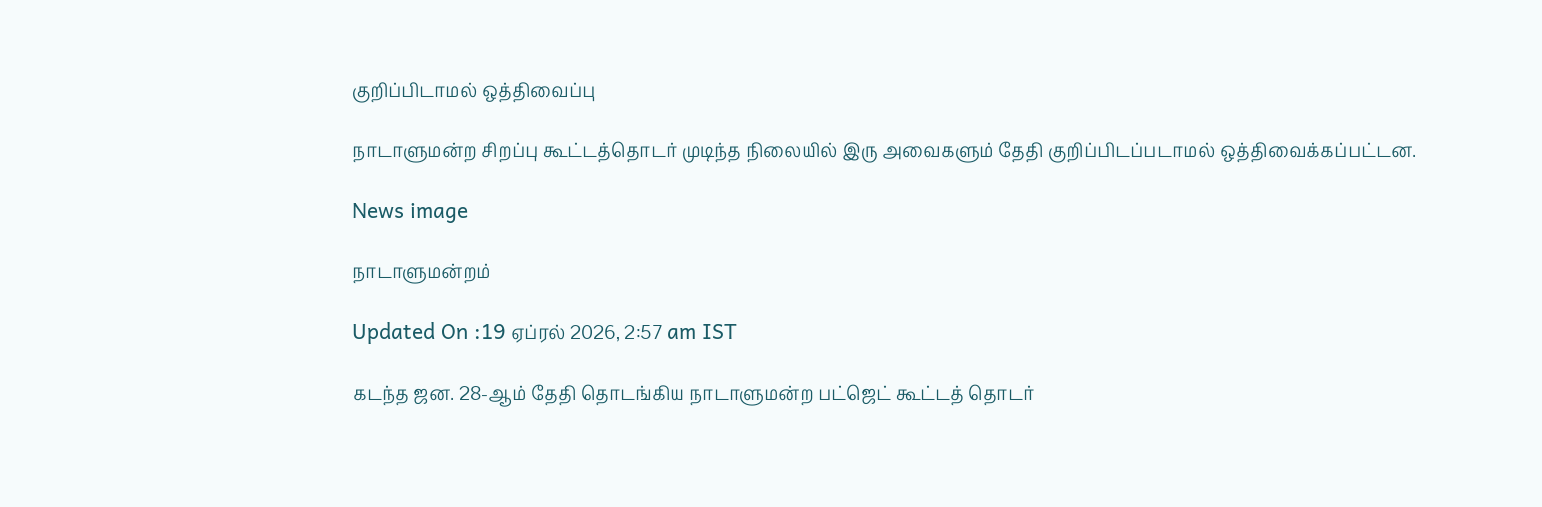குறிப்பிடாமல் ஒத்திவைப்பு

நாடாளுமன்ற சிறப்பு கூட்டத்தொடர் முடிந்த நிலையில் இரு அவைகளும் தேதி குறிப்பிடப்படாமல் ஒத்திவைக்கப்பட்டன.

News image

நாடாளுமன்றம்

Updated On :19 ஏப்ரல் 2026, 2:57 am IST

கடந்த ஜன. 28-ஆம் தேதி தொடங்கிய நாடாளுமன்ற பட்ஜெட் கூட்டத் தொடர்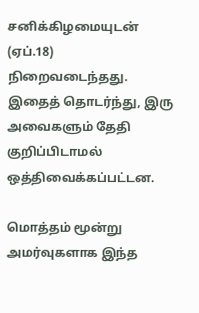சனிக்கிழமையுடன் (ஏப்.18) நிறைவடைந்தது. இதைத் தொடர்ந்து, இரு அவைகளும் தேதி குறிப்பிடாமல் ஒத்திவைக்கப்பட்டன.

மொத்தம் மூன்று அமர்வுகளாக இந்த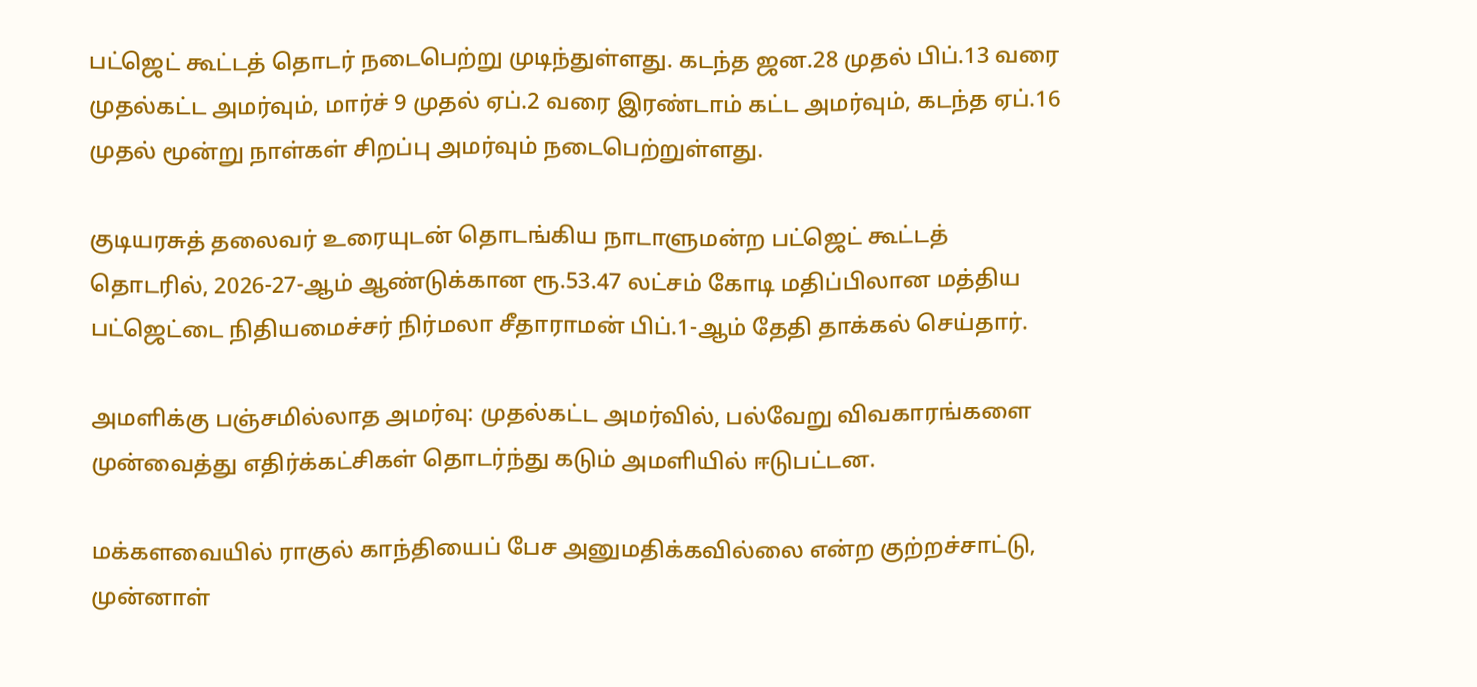பட்ஜெட் கூட்டத் தொடர் நடைபெற்று முடிந்துள்ளது. கடந்த ஜன.28 முதல் பிப்.13 வரை முதல்கட்ட அமர்வும், மார்ச் 9 முதல் ஏப்.2 வரை இரண்டாம் கட்ட அமர்வும், கடந்த ஏப்.16 முதல் மூன்று நாள்கள் சிறப்பு அமர்வும் நடைபெற்றுள்ளது.

குடியரசுத் தலைவர் உரையுடன் தொடங்கிய நாடாளுமன்ற பட்ஜெட் கூட்டத் தொடரில், 2026-27-ஆம் ஆண்டுக்கான ரூ.53.47 லட்சம் கோடி மதிப்பிலான மத்திய பட்ஜெட்டை நிதியமைச்சர் நிர்மலா சீதாராமன் பிப்.1-ஆம் தேதி தாக்கல் செய்தார்.

அமளிக்கு பஞ்சமில்லாத அமர்வு: முதல்கட்ட அமர்வில், பல்வேறு விவகாரங்களை முன்வைத்து எதிர்க்கட்சிகள் தொடர்ந்து கடும் அமளியில் ஈடுபட்டன.

மக்களவையில் ராகுல் காந்தியைப் பேச அனுமதிக்கவில்லை என்ற குற்றச்சாட்டு, முன்னாள்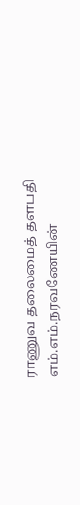ராணுவ தலைமைத் தளபதி எம்.எம்.நரவணேயின்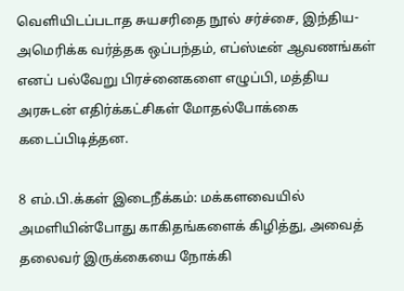வெளியிடப்படாத சுயசரிதை நூல் சர்ச்சை, இந்திய-அமெரிக்க வர்த்தக ஒப்பந்தம், எப்ஸ்டீன் ஆவணங்கள் எனப் பல்வேறு பிரச்னைகளை எழுப்பி, மத்திய அரசுடன் எதிர்க்கட்சிகள் மோதல்போக்கை கடைப்பிடித்தன.

8 எம்.பி.க்கள் இடைநீக்கம்: மக்களவையில் அமளியின்போது காகிதங்களைக் கிழித்து, அவைத் தலைவர் இருக்கையை நோக்கி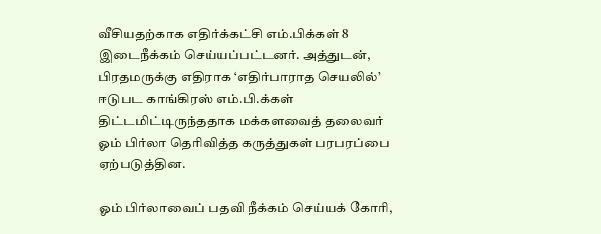வீசியதற்காக எதிர்க்கட்சி எம்.பிக்கள் 8 இடைநீக்கம் செய்யப்பட்டனர். அத்துடன், பிரதமருக்கு எதிராக ‘எதிர்பாராத செயலில்’ ஈடுபட காங்கிரஸ் எம்.பி.க்கள் திட்டமிட்டிருந்ததாக மக்களவைத் தலைவர் ஓம் பிர்லா தெரிவித்த கருத்துகள் பரபரப்பை ஏற்படுத்தின.

ஓம் பிர்லாவைப் பதவி நீக்கம் செய்யக் கோரி,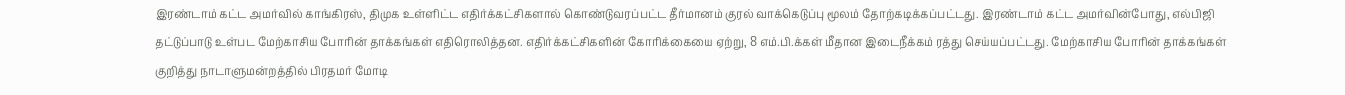இரண்டாம் கட்ட அமர்வில் காங்கிரஸ், திமுக உள்ளிட்ட எதிர்க்கட்சிகளால் கொண்டுவரப்பட்ட தீர்மானம் குரல் வாக்கெடுப்பு மூலம் தோற்கடிக்கப்பட்டது. இரண்டாம் கட்ட அமர்வின்போது, எல்பிஜி தட்டுப்பாடு உள்பட மேற்காசிய போரின் தாக்கங்கள் எதிரொலித்தன. எதிர்க்கட்சிகளின் கோரிக்கையை ஏற்று, 8 எம்.பி.க்கள் மீதான இடைநீக்கம் ரத்து செய்யப்பட்டது. மேற்காசிய போரின் தாக்கங்கள் குறித்து நாடாளுமன்றத்தில் பிரதமர் மோடி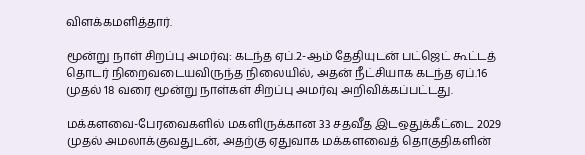விளக்கமளித்தார்.

மூன்று நாள் சிறப்பு அமர்வு: கடந்த ஏப்.2-ஆம் தேதியுடன் பட்ஜெட் கூட்டத் தொடர் நிறைவடையவிருந்த நிலையில், அதன் நீட்சியாக கடந்த ஏப்.16 முதல் 18 வரை மூன்று நாள்கள் சிறப்பு அமர்வு அறிவிக்கப்பட்டது.

மக்களவை-பேரவைகளில் மகளிருக்கான 33 சதவீத இடஒதுக்கீட்டை 2029 முதல் அமலாக்குவதுடன், அதற்கு ஏதுவாக மக்களவைத் தொகுதிகளின்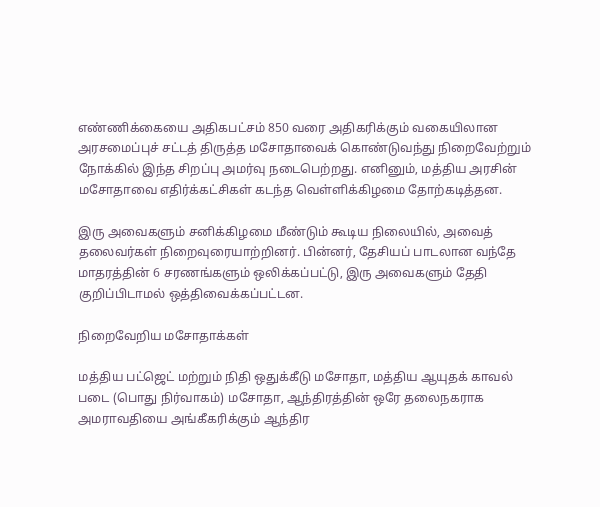எண்ணிக்கையை அதிகபட்சம் 850 வரை அதிகரிக்கும் வகையிலான அரசமைப்புச் சட்டத் திருத்த மசோதாவைக் கொண்டுவந்து நிறைவேற்றும் நோக்கில் இந்த சிறப்பு அமர்வு நடைபெற்றது. எனினும், மத்திய அரசின் மசோதாவை எதிர்க்கட்சிகள் கடந்த வெள்ளிக்கிழமை தோற்கடித்தன.

இரு அவைகளும் சனிக்கிழமை மீண்டும் கூடிய நிலையில், அவைத் தலைவர்கள் நிறைவுரையாற்றினர். பின்னர், தேசியப் பாடலான வந்தே மாதரத்தின் 6 சரணங்களும் ஒலிக்கப்பட்டு, இரு அவைகளும் தேதி குறிப்பிடாமல் ஒத்திவைக்கப்பட்டன.

நிறைவேறிய மசோதாக்கள்

மத்திய பட்ஜெட் மற்றும் நிதி ஒதுக்கீடு மசோதா, மத்திய ஆயுதக் காவல் படை (பொது நிர்வாகம்) மசோதா, ஆந்திரத்தின் ஒரே தலைநகராக அமராவதியை அங்கீகரிக்கும் ஆந்திர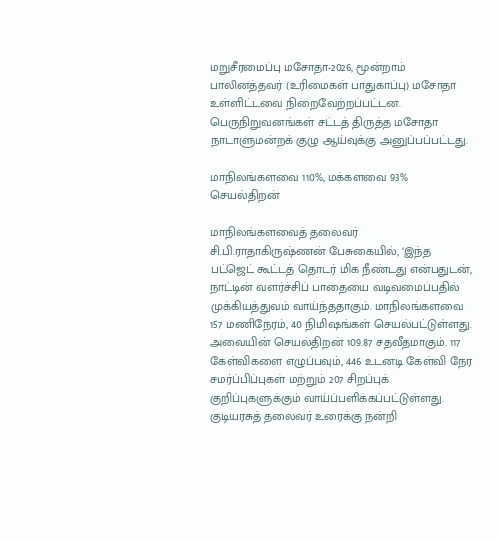மறுசீரமைப்பு மசோதா-2026, மூன்றாம் பாலினத்தவர் (உரிமைகள் பாதுகாப்பு) மசோதா உள்ளிட்டவை நிறைவேற்றப்பட்டன. பெருநிறுவனங்கள் சட்டத் திருத்த மசோதா நாடாளுமன்றக் குழு ஆய்வுக்கு அனுப்பப்பட்டது.

மாநிலங்களவை 110%, மக்களவை 93% செயல்திறன்

மாநிலங்களவைத் தலைவர் சி.பி.ராதாகிருஷ்ணன் பேசுகையில், ‘இந்த பட்ஜெட் கூட்டத் தொடர் மிக நீண்டது என்பதுடன், நாட்டின் வளர்ச்சிப் பாதையை வடிவமைப்பதில் முக்கியத்துவம் வாய்ந்ததாகும். மாநிலங்களவை 157 மணிநேரம், 40 நிமிஷங்கள் செயல்பட்டுள்ளது. அவையின் செயல்திறன் 109.87 சதவீதமாகும். 117 கேள்விகளை எழுப்பவும், 446 உடனடி கேள்வி நேர சமர்ப்பிப்புகள் மற்றும் 207 சிறப்புக் குறிப்புகளுக்கும் வாய்ப்பளிக்கப்பட்டுள்ளது. குடியரசுத் தலைவர் உரைக்கு நன்றி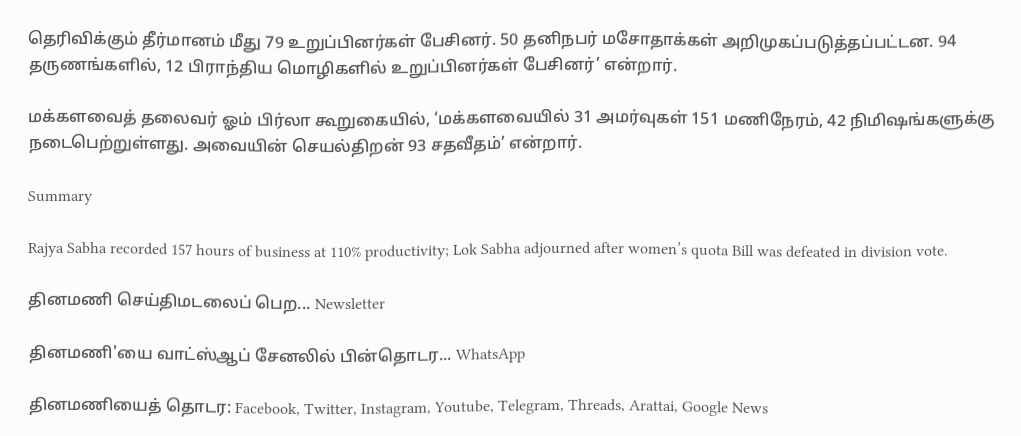தெரிவிக்கும் தீர்மானம் மீது 79 உறுப்பினர்கள் பேசினர். 50 தனிநபர் மசோதாக்கள் அறிமுகப்படுத்தப்பட்டன. 94 தருணங்களில், 12 பிராந்திய மொழிகளில் உறுப்பினர்கள் பேசினர்’ என்றார்.

மக்களவைத் தலைவர் ஓம் பிர்லா கூறுகையில், ‘மக்களவையில் 31 அமர்வுகள் 151 மணிநேரம், 42 நிமிஷங்களுக்கு நடைபெற்றுள்ளது. அவையின் செயல்திறன் 93 சதவீதம்’ என்றார்.

Summary

Rajya Sabha recorded 157 hours of business at 110% productivity; Lok Sabha adjourned after women’s quota Bill was defeated in division vote.

தினமணி செய்திமடலைப் பெற... Newsletter

தினமணி'யை வாட்ஸ்ஆப் சேனலில் பின்தொடர... WhatsApp

தினமணியைத் தொடர: Facebook, Twitter, Instagram, Youtube, Telegram, Threads, Arattai, Google News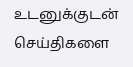உடனுக்குடன் செய்திகளை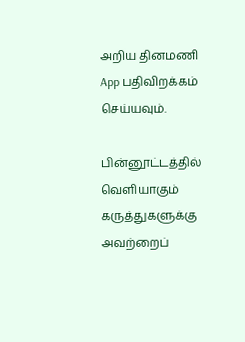அறிய தினமணி App பதிவிறக்கம் செய்யவும்.

பின்னூட்டத்தில் வெளியாகும் கருத்துகளுக்கு அவற்றைப்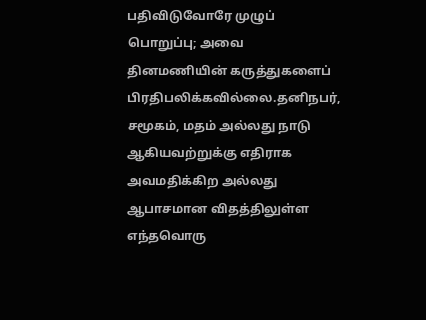பதிவிடுவோரே முழுப் பொறுப்பு; அவை தினமணியின் கருத்துகளைப் பிரதிபலிக்கவில்லை.தனிநபர், சமூகம், மதம் அல்லது நாடு ஆகியவற்றுக்கு எதிராக அவமதிக்கிற அல்லது ஆபாசமான விதத்திலுள்ள எந்தவொரு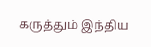கருத்தும் இந்திய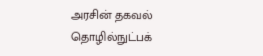அரசின் தகவல் தொழில்நுட்பக்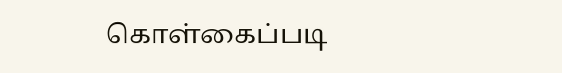கொள்கைப்படி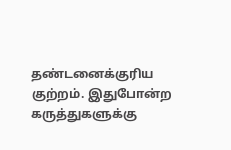தண்டனைக்குரிய குற்றம். இதுபோன்ற கருத்துகளுக்கு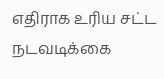எதிராக உரிய சட்ட நடவடிக்கை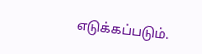எடுக்கப்படும்.